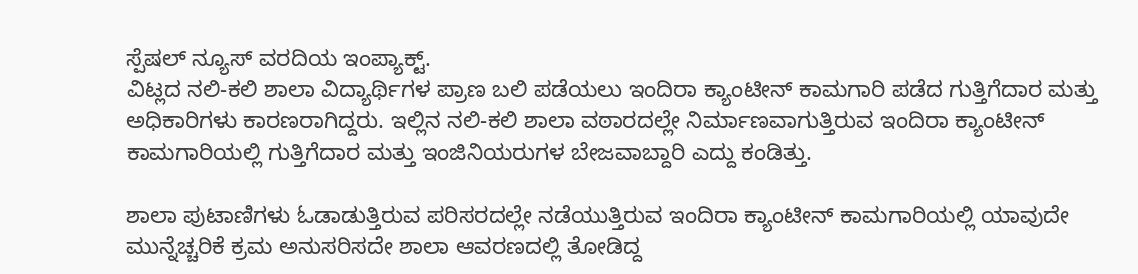ಸ್ಪೆಷಲ್ ನ್ಯೂಸ್ ವರದಿಯ ಇಂಪ್ಯಾಕ್ಟ್.
ವಿಟ್ಲದ ನಲಿ-ಕಲಿ ಶಾಲಾ ವಿದ್ಯಾರ್ಥಿಗಳ ಪ್ರಾಣ ಬಲಿ ಪಡೆಯಲು ಇಂದಿರಾ ಕ್ಯಾಂಟೀನ್ ಕಾಮಗಾರಿ ಪಡೆದ ಗುತ್ತಿಗೆದಾರ ಮತ್ತು ಅಧಿಕಾರಿಗಳು ಕಾರಣರಾಗಿದ್ದರು. ಇಲ್ಲಿನ ನಲಿ-ಕಲಿ ಶಾಲಾ ವಠಾರದಲ್ಲೇ ನಿರ್ಮಾಣವಾಗುತ್ತಿರುವ ಇಂದಿರಾ ಕ್ಯಾಂಟೀನ್ ಕಾಮಗಾರಿಯಲ್ಲಿ ಗುತ್ತಿಗೆದಾರ ಮತ್ತು ಇಂಜಿನಿಯರುಗಳ ಬೇಜವಾಬ್ದಾರಿ ಎದ್ದು ಕಂಡಿತ್ತು.

ಶಾಲಾ ಪುಟಾಣಿಗಳು ಓಡಾಡುತ್ತಿರುವ ಪರಿಸರದಲ್ಲೇ ನಡೆಯುತ್ತಿರುವ ಇಂದಿರಾ ಕ್ಯಾಂಟೀನ್ ಕಾಮಗಾರಿಯಲ್ಲಿ ಯಾವುದೇ ಮುನ್ನೆಚ್ಚರಿಕೆ ಕ್ರಮ ಅನುಸರಿಸದೇ ಶಾಲಾ ಆವರಣದಲ್ಲಿ ತೋಡಿದ್ದ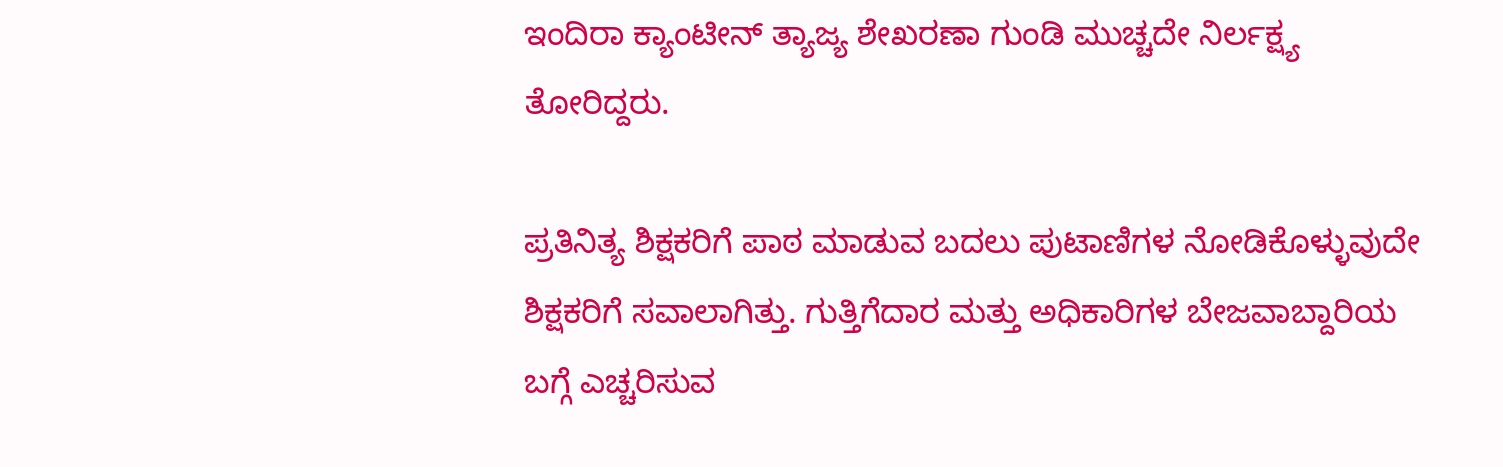ಇಂದಿರಾ ಕ್ಯಾಂಟೀನ್ ತ್ಯಾಜ್ಯ ಶೇಖರಣಾ ಗುಂಡಿ ಮುಚ್ಚದೇ ನಿರ್ಲಕ್ಷ್ಯ ತೋರಿದ್ದರು.

ಪ್ರತಿನಿತ್ಯ ಶಿಕ್ಷಕರಿಗೆ ಪಾಠ ಮಾಡುವ ಬದಲು ಪುಟಾಣಿಗಳ ನೋಡಿಕೊಳ್ಳುವುದೇ ಶಿಕ್ಷಕರಿಗೆ ಸವಾಲಾಗಿತ್ತು. ಗುತ್ತಿಗೆದಾರ ಮತ್ತು ಅಧಿಕಾರಿಗಳ ಬೇಜವಾಬ್ದಾರಿಯ ಬಗ್ಗೆ ಎಚ್ಚರಿಸುವ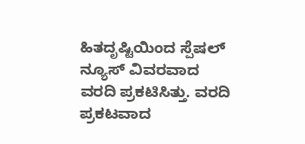ಹಿತದೃಷ್ಟಿಯಿಂದ ಸ್ಪೆಷಲ್ ನ್ಯೂಸ್ ವಿವರವಾದ ವರದಿ ಪ್ರಕಟಿಸಿತ್ತು. ವರದಿ ಪ್ರಕಟವಾದ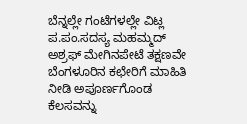ಬೆನ್ನಲ್ಲೇ ಗಂಟೆಗಳಲ್ಲೇ ವಿಟ್ಲ ಪ.ಪಂ.ಸದಸ್ಯ ಮಹಮ್ಮದ್ ಅಶ್ರಫ್ ಮೇಗಿನಪೇಟೆ ತಕ್ಷಣವೇ ಬೆಂಗಳೂರಿನ ಕಛೇರಿಗೆ ಮಾಹಿತಿ ನೀಡಿ ಅಪೂರ್ಣಗೊಂಡ ಕೆಲಸವನ್ನು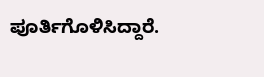ಪೂರ್ತಿಗೊಳಿಸಿದ್ದಾರೆ.